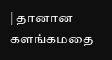| தானான களங்கமதை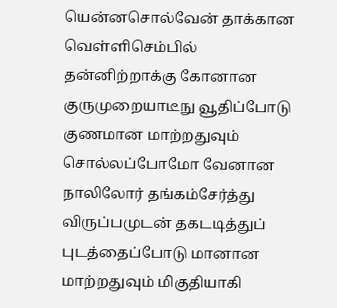யென்னசொல்வேன் தாக்கான வெள்ளிசெம்பில் தன்னிற்றாக்கு கோனான குருமுறையாடீநு வூதிப்போடு குணமான மாற்றதுவும் சொல்லப்போமோ வேனான நாலிலோர் தங்கம்சேர்த்து விருப்பமுடன் தகடடித்துப் புடத்தைப்போடு மானான மாற்றதுவும் மிகுதியாகி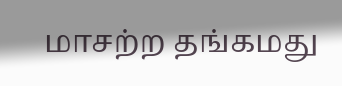மாசற்ற தங்கமது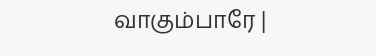வாகும்பாரே |